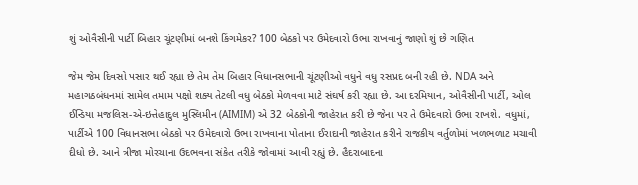શું ઓવૈસીની પાર્ટી બિહાર ચૂંટણીમાં બનશે કિંગમેકર? 100 બેઠકો પર ઉમેદવારો ઉભા રાખવાનું જાણો શું છે ગણિત

જેમ જેમ દિવસો પસાર થઈ રહ્યા છે તેમ તેમ બિહાર વિધાનસભાની ચૂંટણીઓ વધુને વધુ રસપ્રદ બની રહી છે. NDA અને મહાગઠબંધનમાં સામેલ તમામ પક્ષો શક્ય તેટલી વધુ બેઠકો મેળવવા માટે સંઘર્ષ કરી રહ્યા છે. આ દરમિયાન, ઓવૈસીની પાર્ટી, ઓલ ઈન્ડિયા મજલિસ-એ-ઇત્તેહાદુલ મુસ્લિમીન (AIMIM) એ 32 બેઠકોની જાહેરાત કરી છે જેના પર તે ઉમેદવારો ઉભા રાખશે. વધુમાં, પાર્ટીએ 100 વિધાનસભા બેઠકો પર ઉમેદવારો ઉભા રાખવાના પોતાના ઈરાદાની જાહેરાત કરીને રાજકીય વર્તુળોમાં ખળભળાટ મચાવી દીધો છે. આને ત્રીજા મોરચાના ઉદભવના સંકેત તરીકે જોવામાં આવી રહ્યું છે. હૈદરાબાદના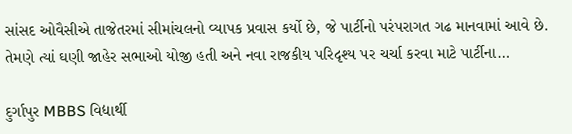સાંસદ ઓવૈસીએ તાજેતરમાં સીમાંચલનો વ્યાપક પ્રવાસ કર્યો છે, જે પાર્ટીનો પરંપરાગત ગઢ માનવામાં આવે છે. તેમણે ત્યાં ઘણી જાહેર સભાઓ યોજી હતી અને નવા રાજકીય પરિદૃશ્ય પર ચર્ચા કરવા માટે પાર્ટીના…

દુર્ગાપુર MBBS વિદ્યાર્થી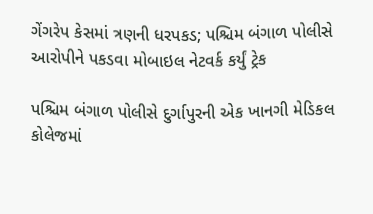ગેંગરેપ કેસમાં ત્રણની ધરપકડ; પશ્ચિમ બંગાળ પોલીસે આરોપીને પકડવા મોબાઇલ નેટવર્ક કર્યું ટ્રેક

પશ્ચિમ બંગાળ પોલીસે દુર્ગાપુરની એક ખાનગી મેડિકલ કોલેજમાં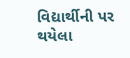વિદ્યાર્થીની પર થયેલા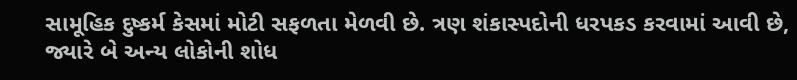સામૂહિક દુષ્કર્મ કેસમાં મોટી સફળતા મેળવી છે. ત્રણ શંકાસ્પદોની ધરપકડ કરવામાં આવી છે, જ્યારે બે અન્ય લોકોની શોધ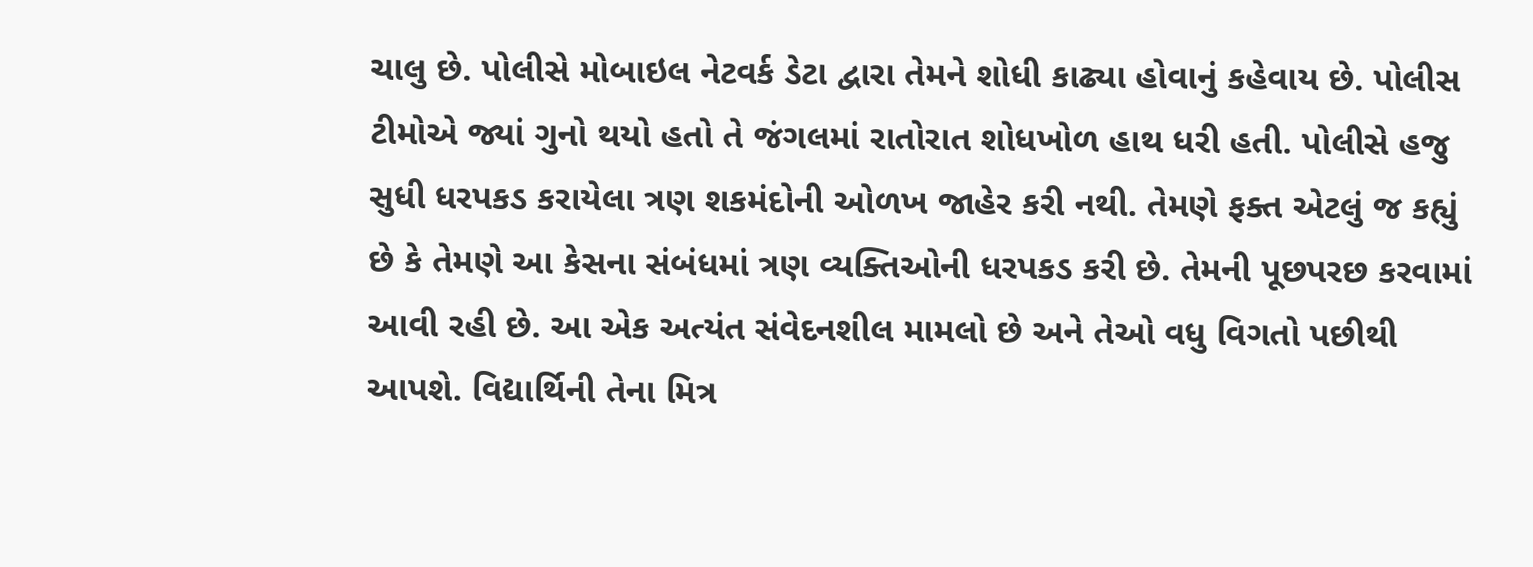ચાલુ છે. પોલીસે મોબાઇલ નેટવર્ક ડેટા દ્વારા તેમને શોધી કાઢ્યા હોવાનું કહેવાય છે. પોલીસ ટીમોએ જ્યાં ગુનો થયો હતો તે જંગલમાં રાતોરાત શોધખોળ હાથ ધરી હતી. પોલીસે હજુ સુધી ધરપકડ કરાયેલા ત્રણ શકમંદોની ઓળખ જાહેર કરી નથી. તેમણે ફક્ત એટલું જ કહ્યું છે કે તેમણે આ કેસના સંબંધમાં ત્રણ વ્યક્તિઓની ધરપકડ કરી છે. તેમની પૂછપરછ કરવામાં આવી રહી છે. આ એક અત્યંત સંવેદનશીલ મામલો છે અને તેઓ વધુ વિગતો પછીથી આપશે. વિદ્યાર્થિની તેના મિત્ર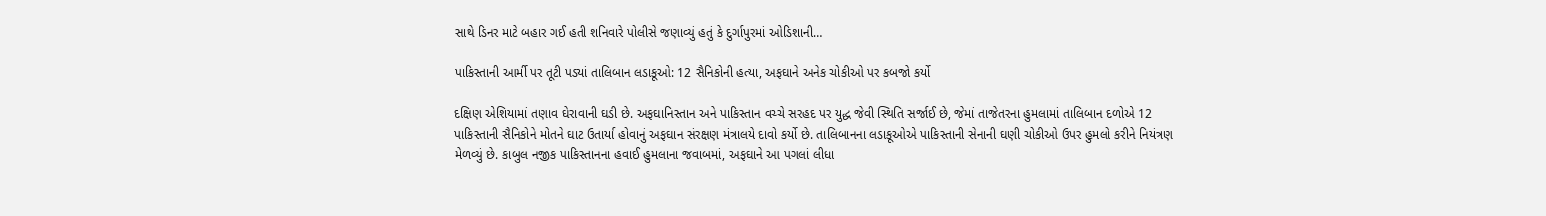સાથે ડિનર માટે બહાર ગઈ હતી શનિવારે પોલીસે જણાવ્યું હતું કે દુર્ગાપુરમાં ઓડિશાની…

પાકિસ્તાની આર્મી પર તૂટી પડ્યાં તાલિબાન લડાકૂઓ: 12 સૈનિકોની હત્યા, અફઘાને અનેક ચોકીઓ પર કબજો કર્યો

દક્ષિણ એશિયામાં તણાવ ઘેરાવાની ઘડી છે. અફઘાનિસ્તાન અને પાકિસ્તાન વચ્ચે સરહદ પર યુદ્ધ જેવી સ્થિતિ સર્જાઈ છે, જેમાં તાજેતરના હુમલામાં તાલિબાન દળોએ 12 પાકિસ્તાની સૈનિકોને મોતને ઘાટ ઉતાર્યા હોવાનું અફઘાન સંરક્ષણ મંત્રાલયે દાવો કર્યો છે. તાલિબાનના લડાકૂઓએ પાકિસ્તાની સેનાની ઘણી ચોકીઓ ઉપર હુમલો કરીને નિયંત્રણ મેળવ્યું છે. કાબુલ નજીક પાકિસ્તાનના હવાઈ હુમલાના જવાબમાં, અફઘાને આ પગલાં લીધા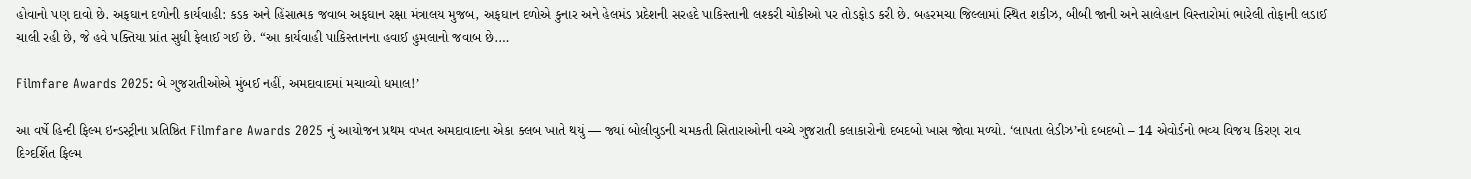હોવાનો પણ દાવો છે. અફઘાન દળોની કાર્યવાહી: કડક અને હિંસાત્મક જવાબ અફઘાન રક્ષા મંત્રાલય મુજબ, અફઘાન દળોએ કુનાર અને હેલમંડ પ્રદેશની સરહદે પાકિસ્તાની લશ્કરી ચોકીઓ પર તોડફોડ કરી છે. બહરમચા જિલ્લામાં સ્થિત શકીઝ, બીબી જાની અને સાલેહાન વિસ્તારોમાં ભારેલી તોફાની લડાઈ ચાલી રહી છે, જે હવે પક્તિયા પ્રાંત સુધી ફેલાઈ ગઈ છે. “આ કાર્યવાહી પાકિસ્તાનના હવાઈ હુમલાનો જવાબ છે.…

Filmfare Awards 2025: બે ગુજરાતીઓએ મુંબઈ નહીં, અમદાવાદમાં મચાવ્યો ધમાલ!’

આ વર્ષે હિન્દી ફિલ્મ ઇન્ડસ્ટ્રીના પ્રતિષ્ઠિત Filmfare Awards 2025 નું આયોજન પ્રથમ વખત અમદાવાદના એકા ક્લબ ખાતે થયું — જ્યાં બોલીવુડની ચમકતી સિતારાઓની વચ્ચે ગુજરાતી કલાકારોનો દબદબો ખાસ જોવા મળ્યો. ‘લાપતા લેડીઝ’નો દબદબો – 14 એવોર્ડનો ભવ્ય વિજય કિરણ રાવ દિગ્દર્શિત ફિલ્મ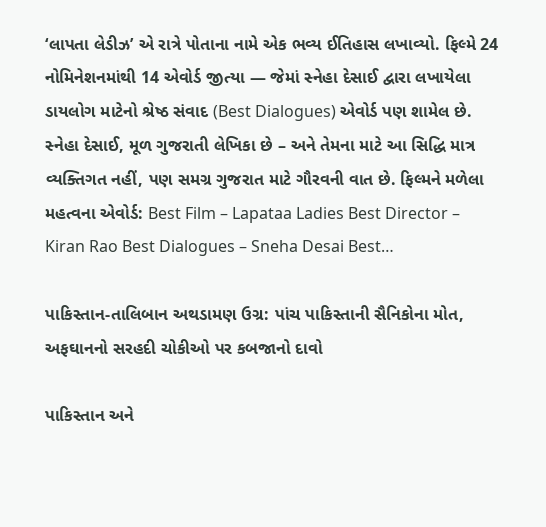‘લાપતા લેડીઝ’ એ રાત્રે પોતાના નામે એક ભવ્ય ઈતિહાસ લખાવ્યો. ફિલ્મે 24 નોમિનેશનમાંથી 14 એવોર્ડ જીત્યા — જેમાં સ્નેહા દેસાઈ દ્વારા લખાયેલા ડાયલોગ માટેનો શ્રેષ્ઠ સંવાદ (Best Dialogues) એવોર્ડ પણ શામેલ છે. સ્નેહા દેસાઈ, મૂળ ગુજરાતી લેખિકા છે – અને તેમના માટે આ સિદ્ધિ માત્ર વ્યક્તિગત નહીં, પણ સમગ્ર ગુજરાત માટે ગૌરવની વાત છે. ફિલ્મને મળેલા મહત્વના એવોર્ડ: Best Film – Lapataa Ladies Best Director – Kiran Rao Best Dialogues – Sneha Desai Best…

પાકિસ્તાન-તાલિબાન અથડામણ ઉગ્ર: પાંચ પાકિસ્તાની સૈનિકોના મોત, અફઘાનનો સરહદી ચોકીઓ પર કબજાનો દાવો

પાકિસ્તાન અને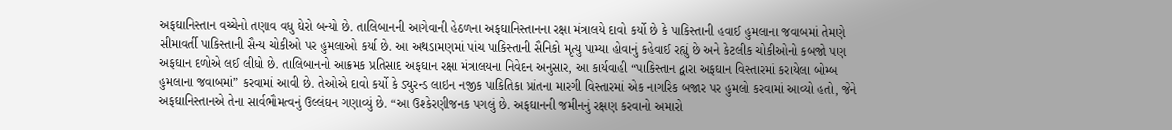અફઘાનિસ્તાન વચ્ચેનો તણાવ વધુ ઘેરો બન્યો છે. તાલિબાનની આગેવાની હેઠળના અફઘાનિસ્તાનના રક્ષા મંત્રાલયે દાવો કર્યો છે કે પાકિસ્તાની હવાઈ હુમલાના જવાબમાં તેમણે સીમાવર્તી પાકિસ્તાની સૈન્ય ચોકીઓ પર હુમલાઓ કર્યા છે. આ અથડામણમાં પાંચ પાકિસ્તાની સૈનિકો મૃત્યુ પામ્યા હોવાનું કહેવાઈ રહ્યું છે અને કેટલીક ચોકીઓનો કબજો પણ અફઘાન દળોએ લઈ લીધો છે. તાલિબાનનો આક્રમક પ્રતિસાદ અફઘાન રક્ષા મંત્રાલયના નિવેદન અનુસાર, આ કાર્યવાહી “પાકિસ્તાન દ્વારા અફઘાન વિસ્તારમાં કરાયેલા બોમ્બ હુમલાના જવાબમાં” કરવામાં આવી છે. તેઓએ દાવો કર્યો કે ડ્યુરન્ડ લાઇન નજીક પાકિતિકા પ્રાંતના મારગી વિસ્તારમાં એક નાગરિક બજાર પર હુમલો કરવામાં આવ્યો હતો, જેને અફઘાનિસ્તાનએ તેના સાર્વભૌમત્વનું ઉલ્લંઘન ગણાવ્યું છે. “આ ઉશ્કેરણીજનક પગલું છે. અફઘાનની જમીનનું રક્ષણ કરવાનો અમારો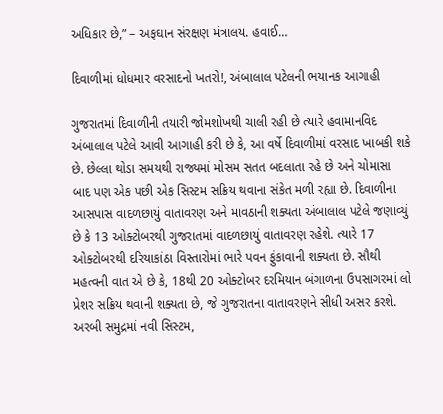અધિકાર છે,” – અફઘાન સંરક્ષણ મંત્રાલય. હવાઈ…

દિવાળીમાં ધોધમાર વરસાદનો ખતરો!, અંબાલાલ પટેલની ભયાનક આગાહી

ગુજરાતમાં દિવાળીની તયારી જોમશોખથી ચાલી રહી છે ત્યારે હવામાનવિદ અંબાલાલ પટેલે આવી આગાહી કરી છે કે, આ વર્ષે દિવાળીમાં વરસાદ ખાબકી શકે છે. છેલ્લા થોડા સમયથી રાજ્યમાં મોસમ સતત બદલાતા રહે છે અને ચોમાસા બાદ પણ એક પછી એક સિસ્ટમ સક્રિય થવાના સંકેત મળી રહ્યા છે. દિવાળીના આસપાસ વાદળછાયું વાતાવરણ અને માવઠાની શક્યતા અંબાલાલ પટેલે જણાવ્યું છે કે 13 ઓક્ટોબરથી ગુજરાતમાં વાદળછાયું વાતાવરણ રહેશે. ત્યારે 17 ઓક્ટોબરથી દરિયાકાંઠા વિસ્તારોમાં ભારે પવન ફુંકાવાની શક્યતા છે. સૌથી મહત્વની વાત એ છે કે, 18થી 20 ઓક્ટોબર દરમિયાન બંગાળના ઉપસાગરમાં લો પ્રેશર સક્રિય થવાની શક્યતા છે, જે ગુજરાતના વાતાવરણને સીધી અસર કરશે. અરબી સમુદ્રમાં નવી સિસ્ટમ,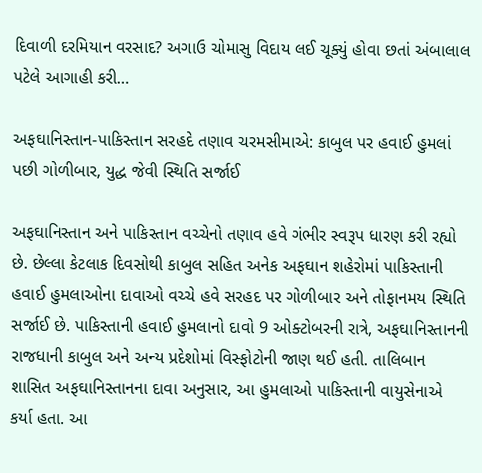દિવાળી દરમિયાન વરસાદ? અગાઉ ચોમાસુ વિદાય લઈ ચૂક્યું હોવા છતાં અંબાલાલ પટેલે આગાહી કરી…

અફઘાનિસ્તાન-પાકિસ્તાન સરહદે તણાવ ચરમસીમાએ: કાબુલ પર હવાઈ હુમલાં પછી ગોળીબાર, યુદ્ધ જેવી સ્થિતિ સર્જાઈ

અફઘાનિસ્તાન અને પાકિસ્તાન વચ્ચેનો તણાવ હવે ગંભીર સ્વરૂપ ધારણ કરી રહ્યો છે. છેલ્લા કેટલાક દિવસોથી કાબુલ સહિત અનેક અફઘાન શહેરોમાં પાકિસ્તાની હવાઈ હુમલાઓના દાવાઓ વચ્ચે હવે સરહદ પર ગોળીબાર અને તોફાનમય સ્થિતિ સર્જાઈ છે. પાકિસ્તાની હવાઈ હુમલાનો દાવો 9 ઓક્ટોબરની રાત્રે, અફઘાનિસ્તાનની રાજધાની કાબુલ અને અન્ય પ્રદેશોમાં વિસ્ફોટોની જાણ થઈ હતી. તાલિબાન શાસિત અફઘાનિસ્તાનના દાવા અનુસાર, આ હુમલાઓ પાકિસ્તાની વાયુસેનાએ કર્યા હતા. આ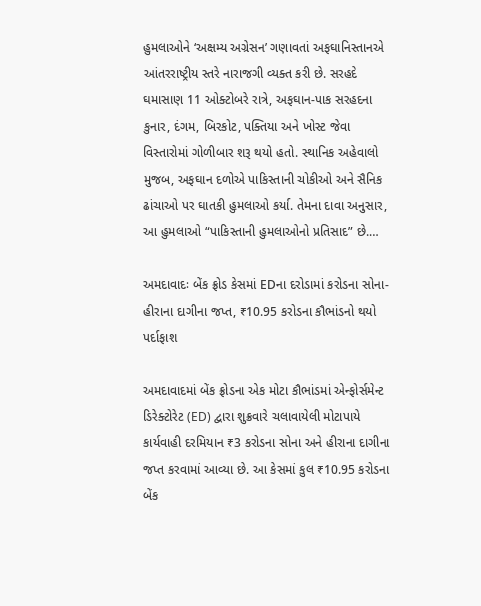હુમલાઓને ‘અક્ષમ્ય અગ્રેસન’ ગણાવતાં અફઘાનિસ્તાનએ આંતરરાષ્ટ્રીય સ્તરે નારાજગી વ્યક્ત કરી છે. સરહદે ઘમાસાણ 11 ઓક્ટોબરે રાત્રે, અફઘાન-પાક સરહદના કુનાર, દંગમ, બિરકોટ, પક્તિયા અને ખોસ્ટ જેવા વિસ્તારોમાં ગોળીબાર શરૂ થયો હતો. સ્થાનિક અહેવાલો મુજબ, અફઘાન દળોએ પાકિસ્તાની ચોકીઓ અને સૈનિક ઢાંચાઓ પર ઘાતકી હુમલાઓ કર્યા. તેમના દાવા અનુસાર, આ હુમલાઓ “પાકિસ્તાની હુમલાઓનો પ્રતિસાદ” છે.…

અમદાવાદઃ બેંક ફ્રોડ કેસમાં EDના દરોડામાં કરોડના સોના-હીરાના દાગીના જપ્ત, ₹10.95 કરોડના કૌભાંડનો થયો પર્દાફાશ

અમદાવાદમાં બેંક ફ્રોડના એક મોટા કૌભાંડમાં એન્ફોર્સમેન્ટ ડિરેક્ટોરેટ (ED) દ્વારા શુક્રવારે ચલાવાયેલી મોટાપાયે કાર્યવાહી દરમિયાન ₹3 કરોડના સોના અને હીરાના દાગીના જપ્ત કરવામાં આવ્યા છે. આ કેસમાં કુલ ₹10.95 કરોડના બેંક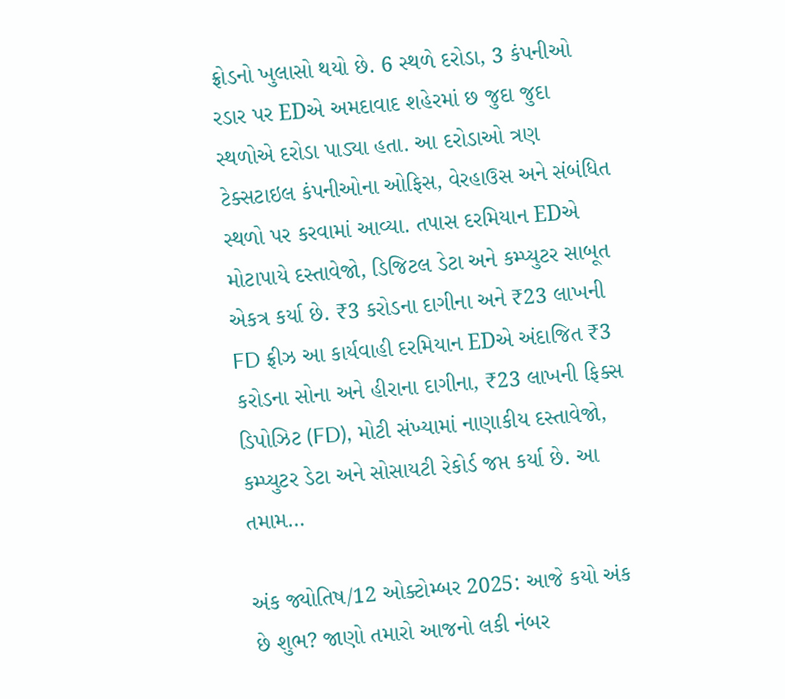ફ્રોડનો ખુલાસો થયો છે. 6 સ્થળે દરોડા, 3 કંપનીઓ રડાર પર EDએ અમદાવાદ શહેરમાં છ જુદા જુદા સ્થળોએ દરોડા પાડ્યા હતા. આ દરોડાઓ ત્રણ ટેક્સટાઇલ કંપનીઓના ઓફિસ, વેરહાઉસ અને સંબંધિત સ્થળો પર કરવામાં આવ્યા. તપાસ દરમિયાન EDએ મોટાપાયે દસ્તાવેજો, ડિજિટલ ડેટા અને કમ્પ્યુટર સાબૂત એકત્ર કર્યા છે. ₹3 કરોડના દાગીના અને ₹23 લાખની FD ફ્રીઝ આ કાર્યવાહી દરમિયાન EDએ અંદાજિત ₹3 કરોડના સોના અને હીરાના દાગીના, ₹23 લાખની ફિક્સ ડિપોઝિટ (FD), મોટી સંખ્યામાં નાણાકીય દસ્તાવેજો, કમ્પ્યુટર ડેટા અને સોસાયટી રેકોર્ડ જપ્ત કર્યા છે. આ તમામ…

અંક જ્યોતિષ/12 ઓક્ટોમ્બર 2025: આજે કયો અંક છે શુભ? જાણો તમારો આજનો લકી નંબર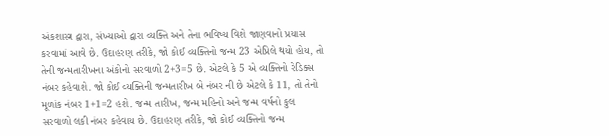અંકશાસ્ત્ર દ્વારા, સંખ્યાઓ દ્વારા વ્યક્તિ અને તેના ભવિષ્ય વિશે જાણવાનો પ્રયાસ કરવામાં આવે છે. ઉદાહરણ તરીકે, જો કોઈ વ્યક્તિનો જન્મ 23 એપ્રિલે થયો હોય, તો તેની જન્મતારીખના અંકોનો સરવાળો 2+3=5 છે. એટલે કે 5 એ વ્યક્તિનો રેડિક્સ નંબર કહેવાશે. જો કોઈ વ્યક્તિની જન્મતારીખ બે નંબર ની છે એટલે કે 11, તો તેનો મૂળાંક નંબર 1+1=2 હશે. જન્મ તારીખ, જન્મ મહિનો અને જન્મ વર્ષનો કુલ સરવાળો લકી નંબર કહેવાય છે. ઉદાહરણ તરીકે, જો કોઈ વ્યક્તિનો જન્મ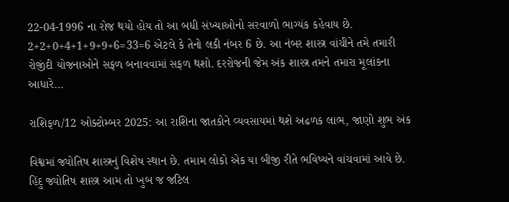22-04-1996 ના રોજ થયો હોય તો આ બધી સંખ્યાઓનો સરવાળો ભાગ્યંક કહેવાય છે. 2+2+0+4+1+9+9+6=33=6 એટલે કે તેનો લકી નંબર 6 છે. આ નંબર શાસ્ત્ર વાંચીને તમે તમારી રોજીંદી યોજનાઓને સફળ બનાવવામાં સફળ થશો. દરરોજની જેમ અંક શાસ્ત્ર તમને તમારા મૂલાંકના આધારે…

રાશિફળ/12 ઓક્ટોમ્બર 2025: આ રાશિના જાતકોને વ્યવસાયમાં થશે અઢળક લાભ, જાણો શુભ અંક

વિશ્વમાં જ્યોતિષ શાસ્ત્રનું વિશેષ સ્થાન છે. તમામ લોકો એક યા બીજી રીતે ભવિષ્યને વાંચવામાં આવે છે. હિંદુ જ્યોતિષ શાસ્ત્ર આમ તો ખુબ જ જટિલ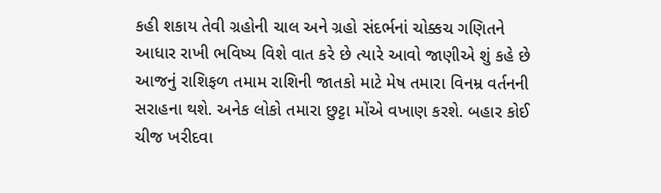કહી શકાય તેવી ગ્રહોની ચાલ અને ગ્રહો સંદર્ભનાં ચોક્કચ ગણિતને આધાર રાખી ભવિષ્ય વિશે વાત કરે છે ત્યારે આવો જાણીએ શું કહે છે આજનું રાશિફળ તમામ રાશિની જાતકો માટે મેષ તમારા વિનમ્ર વર્તનની સરાહના થશે. અનેક લોકો તમારા છુટ્ટા મોંએ વખાણ કરશે. બહાર કોઈ ચીજ ખરીદવા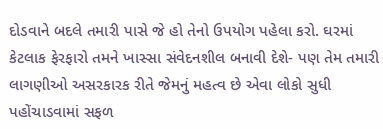દોડવાને બદલે તમારી પાસે જે હો તેનો ઉપયોગ પહેલા કરો. ઘરમાં કેટલાક ફેરફારો તમને ખાસ્સા સંવેદનશીલ બનાવી દેશે- પણ તેમ તમારી લાગણીઓ અસરકારક રીતે જેમનું મહત્વ છે એવા લોકો સુધી પહોંચાડવામાં સફળ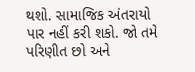થશો. સામાજિક અંતરાયો પાર નહીં કરી શકો. જો તમે પરિણીત છો અને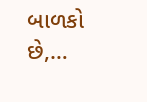બાળકો છે,…